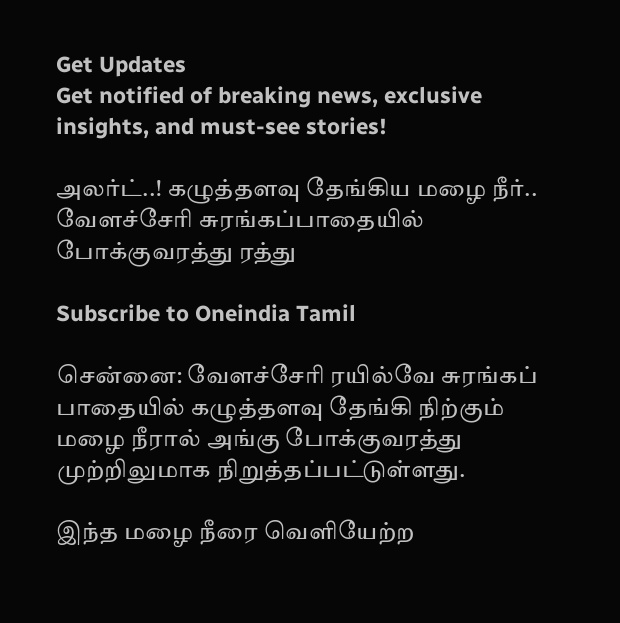Get Updates
Get notified of breaking news, exclusive insights, and must-see stories!

அலர்ட்..! கழுத்தளவு தேங்கிய மழை நீர்.. வேளச்சேரி சுரங்கப்பாதையில் போக்குவரத்து ரத்து

Subscribe to Oneindia Tamil

சென்னை: வேளச்சேரி ரயில்வே சுரங்கப் பாதையில் கழுத்தளவு தேங்கி நிற்கும் மழை நீரால் அங்கு போக்குவரத்து முற்றிலுமாக நிறுத்தப்பட்டுள்ளது.

இந்த மழை நீரை வெளியேற்ற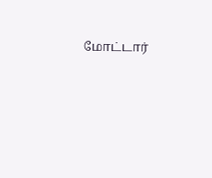மோட்டார்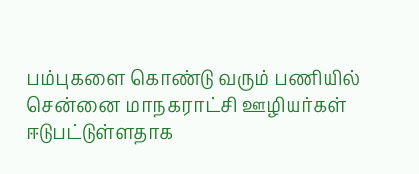பம்புகளை கொண்டு வரும் பணியில் சென்னை மாநகராட்சி ஊழியர்கள் ஈடுபட்டுள்ளதாக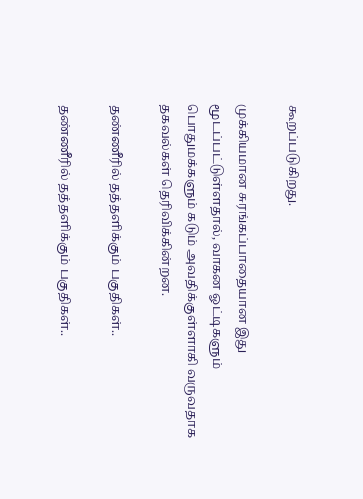கூறப்படுகிறது.

முக்கியமான சுரங்கப்பாதையான இது மூடப்பட்டுள்ளதால், வாகன ஓட்டிகளும் பொதுமக்களும் கடும் அவதிக்குள்ளாகி வருவதாக தகவல்கள் தெரிவிக்கின்றன.

தண்ணீரில் தத்தளிக்கும் பகுதிகள்..

தண்ணீரில் தத்தளிக்கும் பகுதிகள்..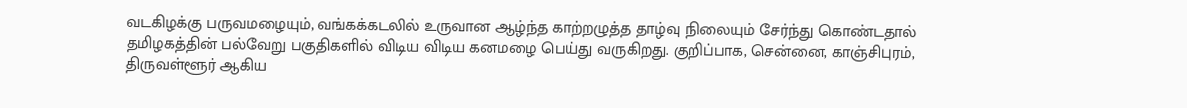வடகிழக்கு பருவமழையும், வங்கக்கடலில் உருவான ஆழ்ந்த காற்றழுத்த தாழ்வு நிலையும் சேர்ந்து கொண்டதால் தமிழகத்தின் பல்வேறு பகுதிகளில் விடிய விடிய கனமழை பெய்து வருகிறது. குறிப்பாக, சென்னை, காஞ்சிபுரம், திருவள்ளூர் ஆகிய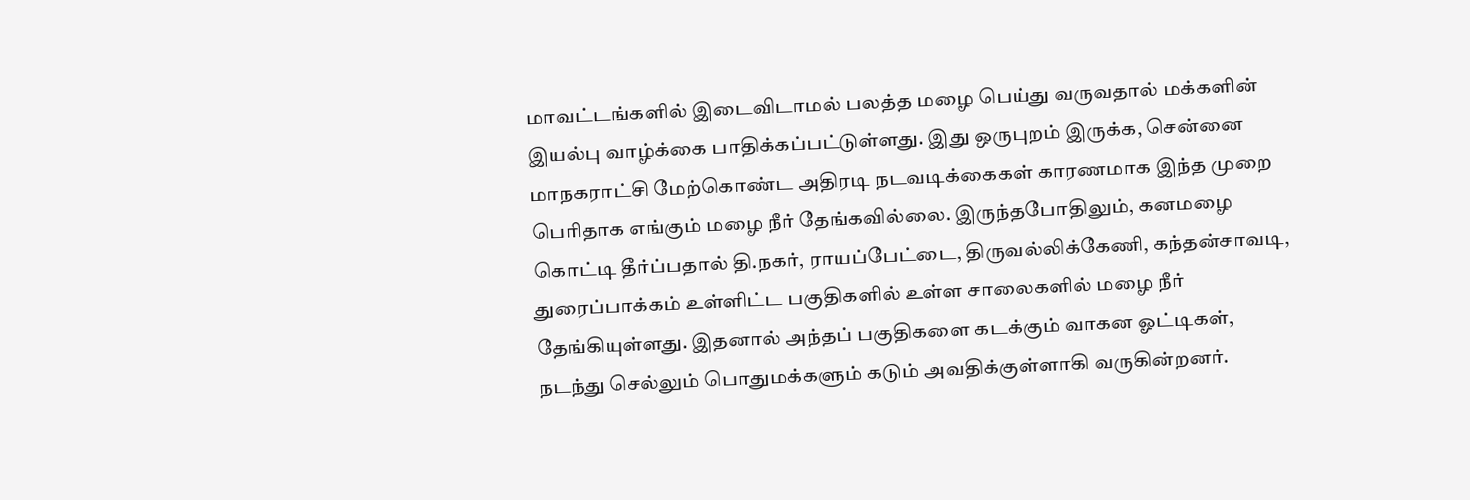மாவட்டங்களில் இடைவிடாமல் பலத்த மழை பெய்து வருவதால் மக்களின் இயல்பு வாழ்க்கை பாதிக்கப்பட்டுள்ளது. இது ஒருபுறம் இருக்க, சென்னை மாநகராட்சி மேற்கொண்ட அதிரடி நடவடிக்கைகள் காரணமாக இந்த முறை பெரிதாக எங்கும் மழை நீர் தேங்கவில்லை. இருந்தபோதிலும், கனமழை கொட்டி தீர்ப்பதால் தி.நகர், ராயப்பேட்டை, திருவல்லிக்கேணி, கந்தன்சாவடி, துரைப்பாக்கம் உள்ளிட்ட பகுதிகளில் உள்ள சாலைகளில் மழை நீர் தேங்கியுள்ளது. இதனால் அந்தப் பகுதிகளை கடக்கும் வாகன ஓட்டிகள், நடந்து செல்லும் பொதுமக்களும் கடும் அவதிக்குள்ளாகி வருகின்றனர்.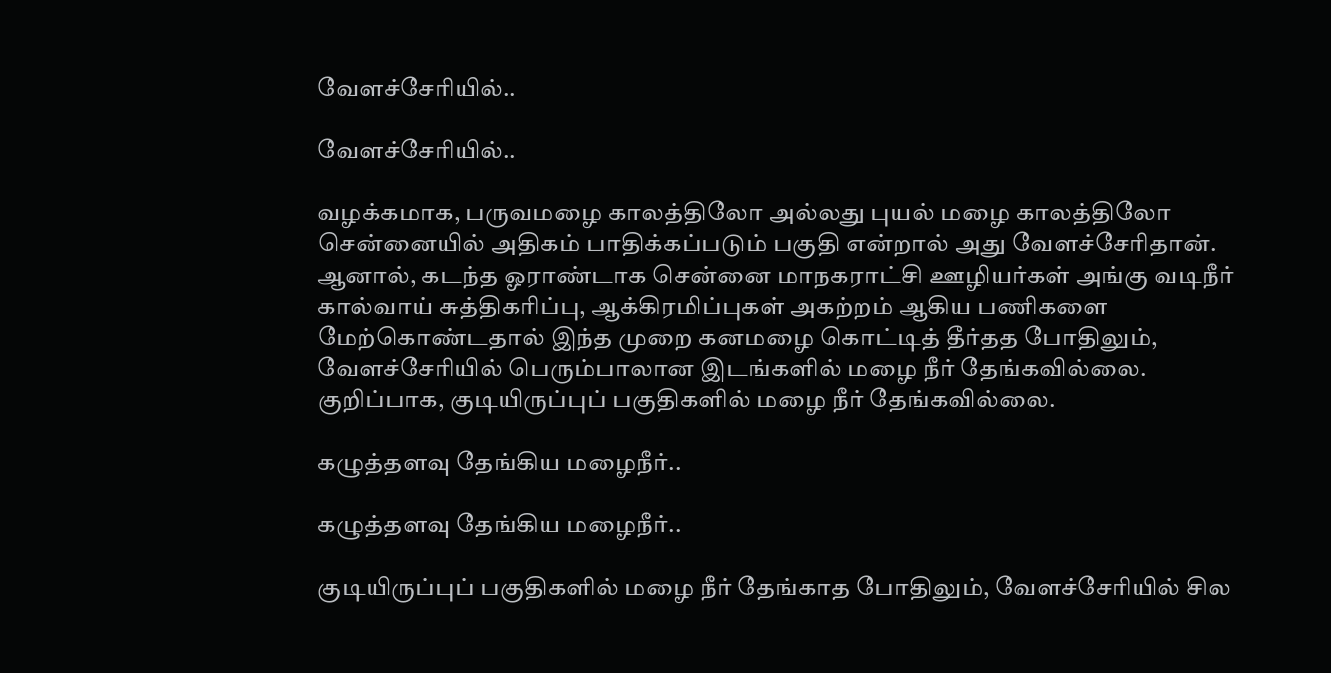வேளச்சேரியில்..

வேளச்சேரியில்..

வழக்கமாக, பருவமழை காலத்திலோ அல்லது புயல் மழை காலத்திலோ சென்னையில் அதிகம் பாதிக்கப்படும் பகுதி என்றால் அது வேளச்சேரிதான். ஆனால், கடந்த ஓராண்டாக சென்னை மாநகராட்சி ஊழியர்கள் அங்கு வடிநீர் கால்வாய் சுத்திகரிப்பு, ஆக்கிரமிப்புகள் அகற்றம் ஆகிய பணிகளை மேற்கொண்டதால் இந்த முறை கனமழை கொட்டித் தீர்தத போதிலும், வேளச்சேரியில் பெரும்பாலான இடங்களில் மழை நீர் தேங்கவில்லை. குறிப்பாக, குடியிருப்புப் பகுதிகளில் மழை நீர் தேங்கவில்லை.

கழுத்தளவு தேங்கிய மழைநீர்..

கழுத்தளவு தேங்கிய மழைநீர்..

குடியிருப்புப் பகுதிகளில் மழை நீர் தேங்காத போதிலும், வேளச்சேரியில் சில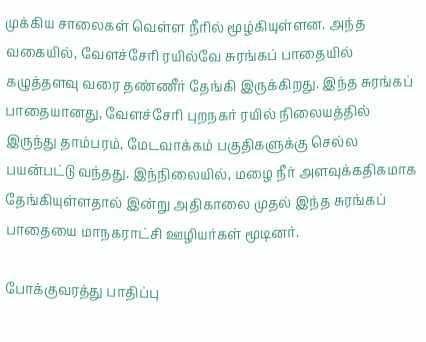முக்கிய சாலைகள் வெள்ள நீரில் மூழ்கியுள்ளன. அந்த வகையில், வேளச்சேரி ரயில்வே சுரங்கப் பாதையில் கழுத்தளவு வரை தண்ணீர் தேங்கி இருக்கிறது. இந்த சுரங்கப் பாதையானது, வேளச்சேரி புறநகர் ரயில் நிலையத்தில் இருந்து தாம்பரம், மேடவாக்கம் பகுதிகளுக்கு செல்ல பயன்பட்டு வந்தது. இந்நிலையில், மழை நீர் அளவுக்கதிகமாக தேங்கியுள்ளதால் இன்று அதிகாலை முதல் இந்த சுரங்கப் பாதையை மாநகராட்சி ஊழியர்கள் மூடினர்.

போக்குவரத்து பாதிப்பு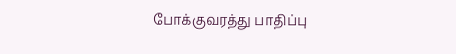போக்குவரத்து பாதிப்பு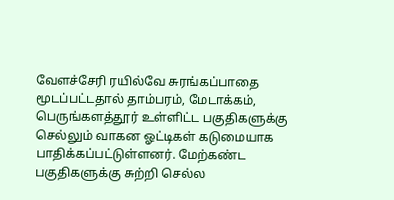வேளச்சேரி ரயில்வே சுரங்கப்பாதை மூடப்பட்டதால் தாம்பரம், மேடாக்கம், பெருங்களத்தூர் உள்ளிட்ட பகுதிகளுக்கு செல்லும் வாகன ஓட்டிகள் கடுமையாக பாதிக்கப்பட்டுள்ளனர். மேற்கண்ட பகுதிகளுக்கு சுற்றி செல்ல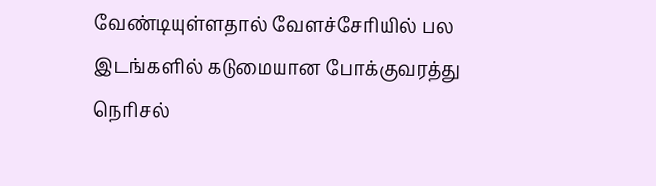வேண்டியுள்ளதால் வேளச்சேரியில் பல இடங்களில் கடுமையான போக்குவரத்து நெரிசல்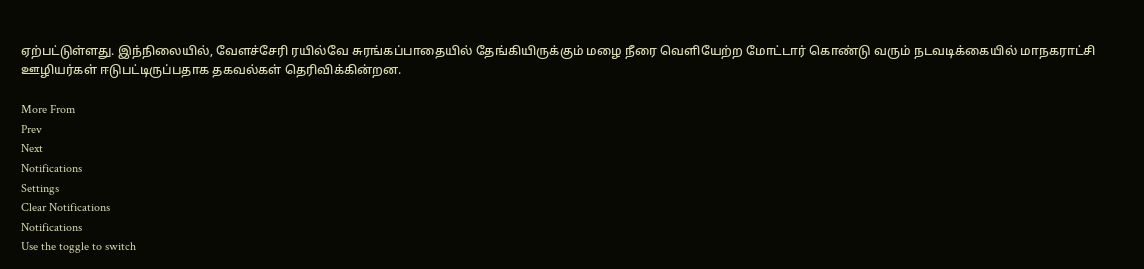ஏற்பட்டுள்ளது. இந்நிலையில், வேளச்சேரி ரயில்வே சுரங்கப்பாதையில் தேங்கியிருக்கும் மழை நீரை வெளியேற்ற மோட்டார் கொண்டு வரும் நடவடிக்கையில் மாநகராட்சி ஊழியர்கள் ஈடுபட்டிருப்பதாக தகவல்கள் தெரிவிக்கின்றன.

More From
Prev
Next
Notifications
Settings
Clear Notifications
Notifications
Use the toggle to switch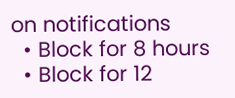on notifications
  • Block for 8 hours
  • Block for 12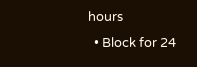hours
  • Block for 24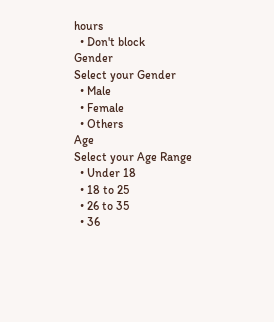hours
  • Don't block
Gender
Select your Gender
  • Male
  • Female
  • Others
Age
Select your Age Range
  • Under 18
  • 18 to 25
  • 26 to 35
  • 36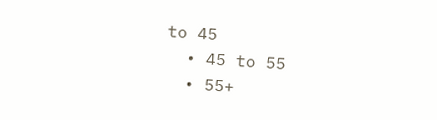to 45
  • 45 to 55
  • 55+